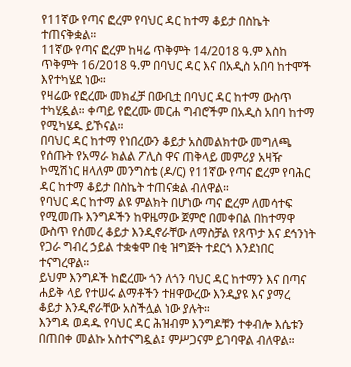የ11ኛው የጣና ፎረም የባህር ዳር ከተማ ቆይታ በስኬት ተጠናቅቋል።
11ኛው የጣና ፎረም ከዛሬ ጥቅምት 14/2018 ዓ.ም እስከ ጥቅምት 16/2018 ዓ.ም በባህር ዳር እና በአዲስ አበባ ከተሞች እየተካሄደ ነው።
የዛሬው የፎረሙ መክፈቻ በውቢቷ በባህር ዳር ከተማ ውስጥ ተካሂዷል። ቀጣይ የፎረሙ መርሐ ግብሮችም በአዲስ አበባ ከተማ የሚካሄዱ ይኾናል።
በባህር ዳር ከተማ የነበረውን ቆይታ አስመልክተው መግለጫ የሰጡት የአማራ ክልል ፖሊስ ዋና ጠቅላይ መምሪያ አዛዥ ኮሚሽነር ዘላለም መንግስቴ (ዶ/ር) የ11ኛው የጣና ፎረም የባሕር ዳር ከተማ ቆይታ በስኬት ተጠናቋል ብለዋል።
የባህር ዳር ከተማ ልዩ ምልክት በሆነው ጣና ፎረም ለመሳተፍ የሚመጡ እንግዶችን ከዋዜማው ጀምሮ በመቀበል በከተማዋ ውስጥ የሰመረ ቆይታ እንዲኖራቸው ለማስቻል የጸጥታ እና ደኅንነት የጋራ ግብረ ኃይል ተቋቁሞ በቂ ዝግጅት ተደርጎ እንደነበር ተናግረዋል።
ይህም እንግዶች ከፎረሙ ጎን ለጎን ባህር ዳር ከተማን እና በጣና ሐይቅ ላይ የተሠሩ ልማቶችን ተዘዋውረው እንዲያዩ እና ያማረ ቆይታ እንዲኖራቸው አስችሏል ነው ያሉት።
እንግዳ ወዳዱ የባህር ዳር ሕዝብም እንግዶቹን ተቀብሎ እሴቱን በጠበቀ መልኩ አስተናግዷል፤ ምሥጋናም ይገባዋል ብለዋል።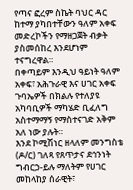የጣና ፎረም ስኬት ባህር ዳር ከተማ ያካበተቸውን ዓለም አቀፍ መድረኮችን የማዘጋጀት ብቃት ያስመሰከረ እንደሆነም ተናግረዋል።
በቀጣይም እንዲህ ዓይነት ዓለም አቀፍ፣ አሕጉራዊ እና ሀገር አቀፍ ጉባኤዎች በክልሉ የተለያዩ አካባቢዎች ማካሄድ ቢፈለግ አስተማማኝ የማስተናገድ አቅም አለ ነው ያሉት።
እንደ ኮሚሽነር ዘላለም መንግስቴ (ዶ/ር) ገለጻ የጸጥታና ደኅንነት ግብርኃ-ይሉ ማለትም የሀገር መከላከያ ሰራዊት፣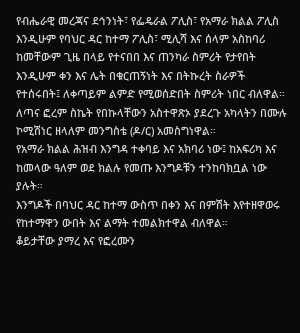የብሔራዊ መረጃና ደኅንነት፣ የፌዴራል ፖሊስ፣ የአማራ ክልል ፖሊስ እንዲሁም የባህር ዳር ከተማ ፖሊስ፣ ሚሊሻ እና ሰላም አስከባሪ ከመቸውም ጊዜ በላይ የተናበበ እና ጠንካራ ስምሪት የታየበት እንዲሁም ቀን እና ሌት በቁርጠኝነት እና በትኩረት ስራዎች የተሰሩበት፤ ለቀጣይም ልምድ የሚወሰድበት ስምሪት ነበር ብለዋል።
ለጣና ፎረም ስኬት የበኩላቸውን አስተዋጽኦ ያደረጉ አካላትን በሙሉ ኮሚሽነር ዘላለም መንግስቴ (ዶ/ር) አመስግነዋል።
የአማራ ክልል ሕዝብ እንግዳ ተቀባይ እና አክባሪ ነው፤ ከአፍሪካ እና ከመላው ዓለም ወደ ክልሉ የመጡ እንግዶቹን ተንከባክቧል ነው ያሉት።
እንግዶች በባህር ዳር ከተማ ውስጥ በቀን እና በምሽት እየተዘዋወሩ የከተማዋን ውበት እና ልማት ተመልክተዋል ብለዋል።
ቆይታቸው ያማረ እና የፎረሙን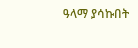ዓላማ ያሳኩበት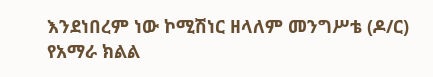እንደነበረም ነው ኮሚሽነር ዘላለም መንግሥቴ (ዶ/ር) የአማራ ክልል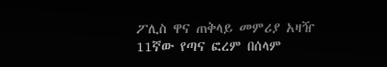ፖሊስ ዋና ጠቅላይ መምሪያ አዛዥ 11ኛው የጣና ፎረም በሰላም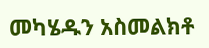መካሄዱን አስመልክቶ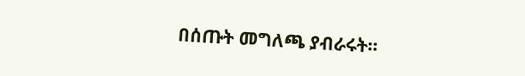በሰጡት መግለጫ ያብራሩት።